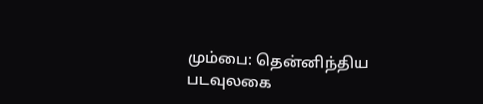மும்பை: தென்னிந்திய படவுலகை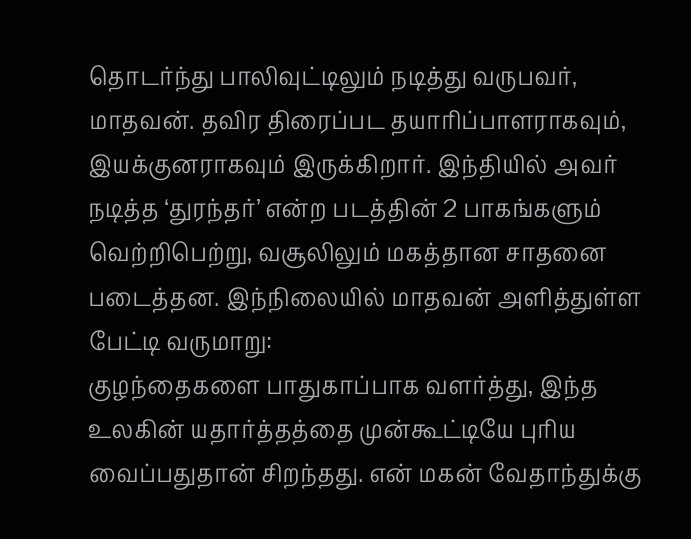தொடர்ந்து பாலிவுட்டிலும் நடித்து வருபவர், மாதவன். தவிர திரைப்பட தயாரிப்பாளராகவும், இயக்குனராகவும் இருக்கிறார். இந்தியில் அவர் நடித்த ‘துரந்தர்’ என்ற படத்தின் 2 பாகங்களும் வெற்றிபெற்று, வசூலிலும் மகத்தான சாதனை படைத்தன. இந்நிலையில் மாதவன் அளித்துள்ள பேட்டி வருமாறு:
குழந்தைகளை பாதுகாப்பாக வளர்த்து, இந்த உலகின் யதார்த்தத்தை முன்கூட்டியே புரிய வைப்பதுதான் சிறந்தது. என் மகன் வேதாந்துக்கு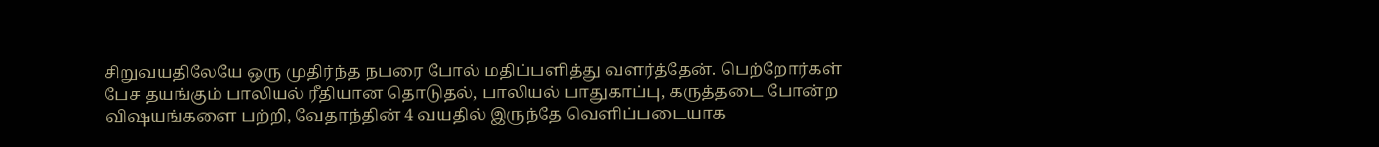சிறுவயதிலேயே ஒரு முதிர்ந்த நபரை போல் மதிப்பளித்து வளர்த்தேன். பெற்றோர்கள் பேச தயங்கும் பாலியல் ரீதியான தொடுதல், பாலியல் பாதுகாப்பு, கருத்தடை போன்ற விஷயங்களை பற்றி, வேதாந்தின் 4 வயதில் இருந்தே வெளிப்படையாக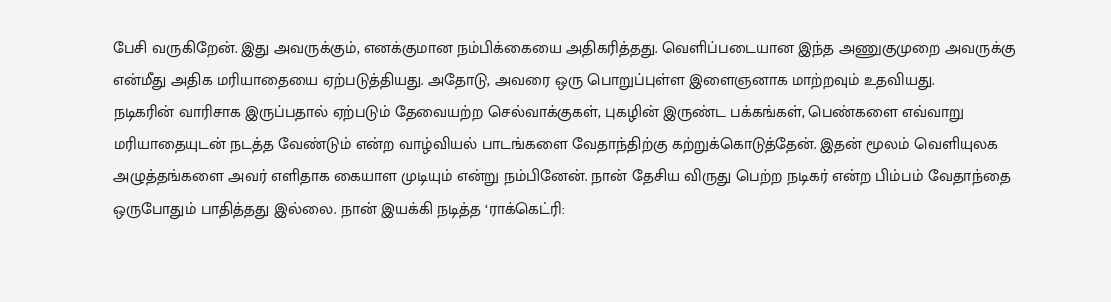பேசி வருகிறேன். இது அவருக்கும், எனக்குமான நம்பிக்கையை அதிகரித்தது. வெளிப்படையான இந்த அணுகுமுறை அவருக்கு என்மீது அதிக மரியாதையை ஏற்படுத்தியது. அதோடு, அவரை ஒரு பொறுப்புள்ள இளைஞனாக மாற்றவும் உதவியது.
நடிகரின் வாரிசாக இருப்பதால் ஏற்படும் தேவையற்ற செல்வாக்குகள், புகழின் இருண்ட பக்கங்கள், பெண்களை எவ்வாறு மரியாதையுடன் நடத்த வேண்டும் என்ற வாழ்வியல் பாடங்களை வேதாந்திற்கு கற்றுக்கொடுத்தேன். இதன் மூலம் வெளியுலக அழுத்தங்களை அவர் எளிதாக கையாள முடியும் என்று நம்பினேன். நான் தேசிய விருது பெற்ற நடிகர் என்ற பிம்பம் வேதாந்தை ஒருபோதும் பாதித்தது இல்லை. நான் இயக்கி நடித்த ‘ராக்கெட்ரி: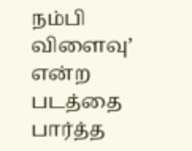நம்பி விளைவு’ என்ற படத்தை பார்த்த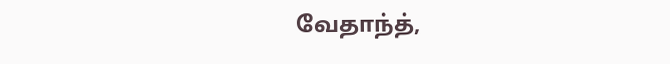வேதாந்த்,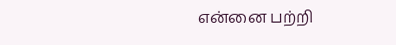என்னை பற்றி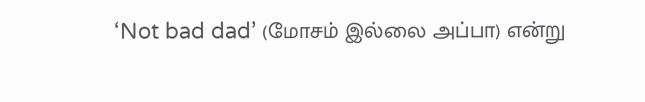‘Not bad dad’ (மோசம் இல்லை அப்பா) என்று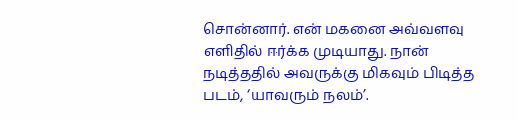சொன்னார். என் மகனை அவ்வளவு எளிதில் ஈர்க்க முடியாது. நான் நடித்ததில் அவருக்கு மிகவும் பிடித்த படம், ‘யாவரும் நலம்’.